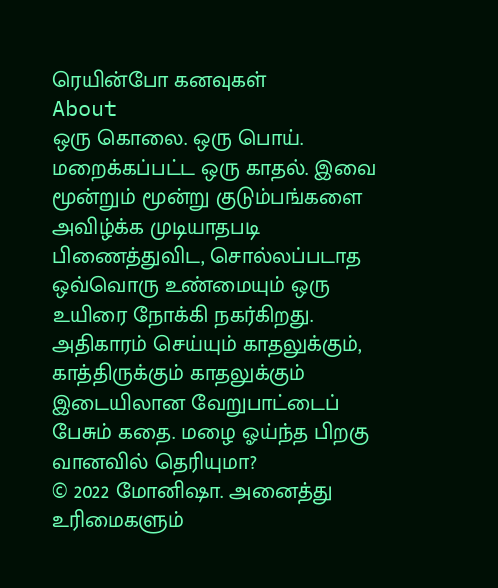ரெயின்போ கனவுகள்
About
ஒரு கொலை. ஒரு பொய். மறைக்கப்பட்ட ஒரு காதல். இவை மூன்றும் மூன்று குடும்பங்களை அவிழ்க்க முடியாதபடி பிணைத்துவிட, சொல்லப்படாத ஒவ்வொரு உண்மையும் ஒரு உயிரை நோக்கி நகர்கிறது.
அதிகாரம் செய்யும் காதலுக்கும், காத்திருக்கும் காதலுக்கும் இடையிலான வேறுபாட்டைப் பேசும் கதை. மழை ஓய்ந்த பிறகு வானவில் தெரியுமா?
© 2022 மோனிஷா. அனைத்து உரிமைகளும்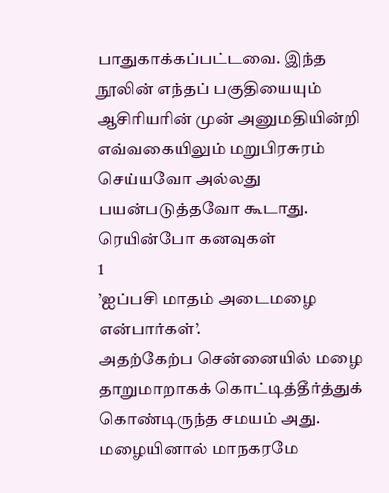பாதுகாக்கப்பட்டவை. இந்த நூலின் எந்தப் பகுதியையும் ஆசிரியரின் முன் அனுமதியின்றி எவ்வகையிலும் மறுபிரசுரம் செய்யவோ அல்லது பயன்படுத்தவோ கூடாது.
ரெயின்போ கனவுகள்
1
’ஐப்பசி மாதம் அடைமழை என்பார்கள்’.
அதற்கேற்ப சென்னையில் மழை தாறுமாறாகக் கொட்டித்தீர்த்துக் கொண்டிருந்த சமயம் அது.
மழையினால் மாநகரமே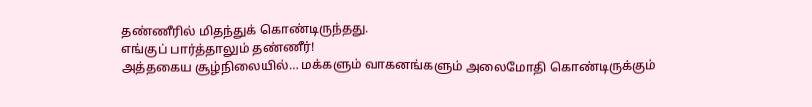தண்ணீரில் மிதந்துக் கொண்டிருந்தது.
எங்குப் பார்த்தாலும் தண்ணீர்!
அத்தகைய சூழ்நிலையில்… மக்களும் வாகனங்களும் அலைமோதி கொண்டிருக்கும்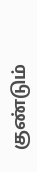குண்டும்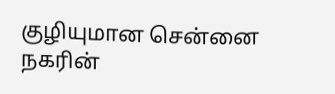குழியுமான சென்னை நகரின்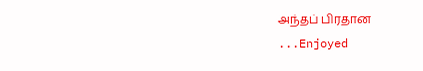அந்தப் பிரதான
...Enjoyed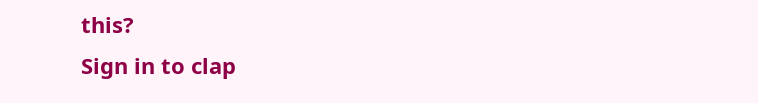this?
Sign in to clap